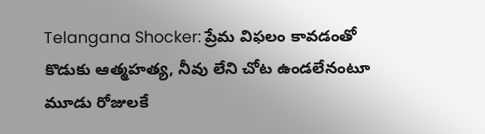Telangana Shocker: ప్రేమ విఫలం కావడంతో కొడుకు ఆత్మహత్య, నీవు లేని చోట ఉండలేనంటూ మూడు రోజులకే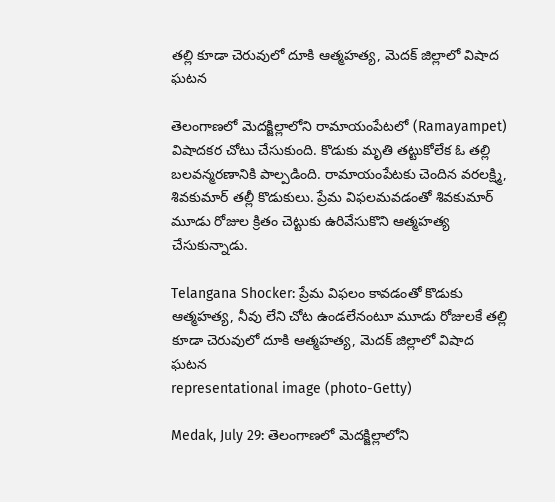తల్లి కూడా చెరువులో దూకి ఆత్మహత్య, మెదక్ జిల్లాలో విషాద ఘటన

తెలంగాణలో మెదక్జిల్లాలోని రామాయంపేటలో (Ramayampet) విషాదకర చోటు చేసుకుంది. కొడుకు మృతి తట్టుకోలేక ఓ తల్లి బలవన్మరణానికి పాల్పడింది. రామాయంపేటకు చెందిన వరలక్ష్మి, శివకుమార్‌ తల్లీ కొడుకులు. ప్రేమ విఫలమవడంతో శివకుమార్‌ మూడు రోజుల క్రితం చెట్టుకు ఉరివేసుకొని ఆత్మహత్య చేసుకున్నాడు.

Telangana Shocker: ప్రేమ విఫలం కావడంతో కొడుకు ఆత్మహత్య, నీవు లేని చోట ఉండలేనంటూ మూడు రోజులకే తల్లి కూడా చెరువులో దూకి ఆత్మహత్య, మెదక్ జిల్లాలో విషాద ఘటన
representational image (photo-Getty)

Medak, July 29: తెలంగాణలో మెదక్జిల్లాలోని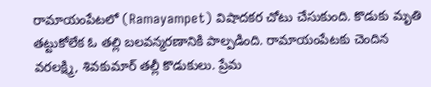రామాయంపేటలో (Ramayampet) విషాదకర చోటు చేసుకుంది. కొడుకు మృతి తట్టుకోలేక ఓ తల్లి బలవన్మరణానికి పాల్పడింది. రామాయంపేటకు చెందిన వరలక్ష్మి, శివకుమార్‌ తల్లీ కొడుకులు. ప్రేమ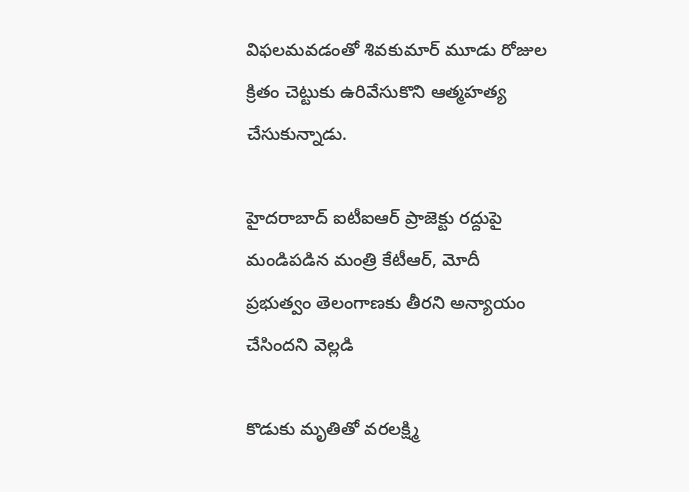విఫలమవడంతో శివకుమార్‌ మూడు రోజుల క్రితం చెట్టుకు ఉరివేసుకొని ఆత్మహత్య చేసుకున్నాడు.

హైదరాబాద్ ఐటీఐఆర్‌ ప్రాజెక్టు రద్దుపై మండిపడిన మంత్రి కేటీఆర్, మోదీ ప్రభుత్వం తెలంగాణకు తీరని అన్యాయం చేసిందని వెల్లడి

కొడుకు మృతితో వరలక్ష్మి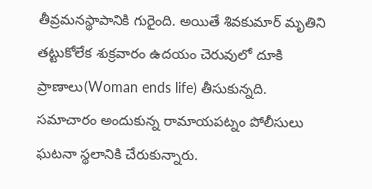తీవ్రమనస్థాపానికి గురైంది. అయితే శివకుమార్‌ మృతిని తట్టుకోలేక శుక్రవారం ఉదయం చెరువులో దూకి ప్రాణాలు(Woman ends life) తీసుకున్నది. సమాచారం అందుకున్న రామాయపట్నం పోలీసులు ఘటనా స్థలానికి చేరుకున్నారు.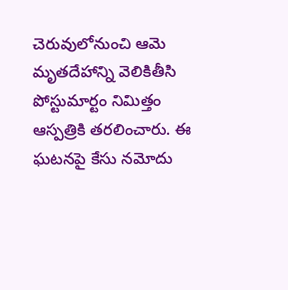చెరువులోనుంచి ఆమె మృతదేహాన్ని వెలికితీసి పోస్టుమార్టం నిమిత్తం ఆస్పత్రికి తరలించారు. ఈ ఘటనపై కేసు నమోదు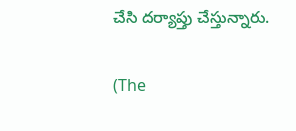చేసి దర్యాప్తు చేస్తున్నారు.

(The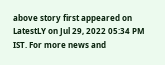above story first appeared on LatestLY on Jul 29, 2022 05:34 PM IST. For more news and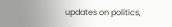updates on politics,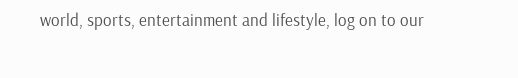world, sports, entertainment and lifestyle, log on to our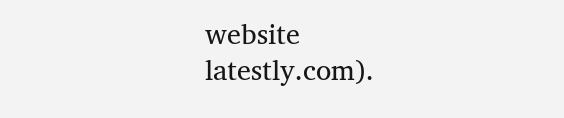website latestly.com).